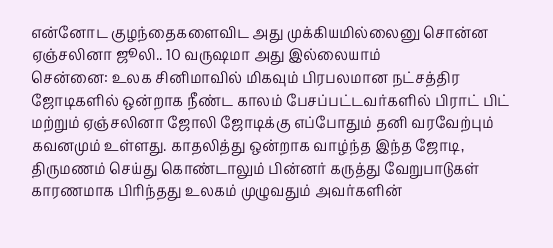என்னோட குழந்தைகளைவிட அது முக்கியமில்லைனு சொன்ன ஏஞ்சலினா ஜூலி.. 10 வருஷமா அது இல்லையாம்
சென்னை: உலக சினிமாவில் மிகவும் பிரபலமான நட்சத்திர ஜோடிகளில் ஒன்றாக நீண்ட காலம் பேசப்பட்டவர்களில் பிராட் பிட் மற்றும் ஏஞ்சலினா ஜோலி ஜோடிக்கு எப்போதும் தனி வரவேற்பும் கவனமும் உள்ளது. காதலித்து ஒன்றாக வாழ்ந்த இந்த ஜோடி, திருமணம் செய்து கொண்டாலும் பின்னர் கருத்து வேறுபாடுகள் காரணமாக பிரிந்தது உலகம் முழுவதும் அவர்களின்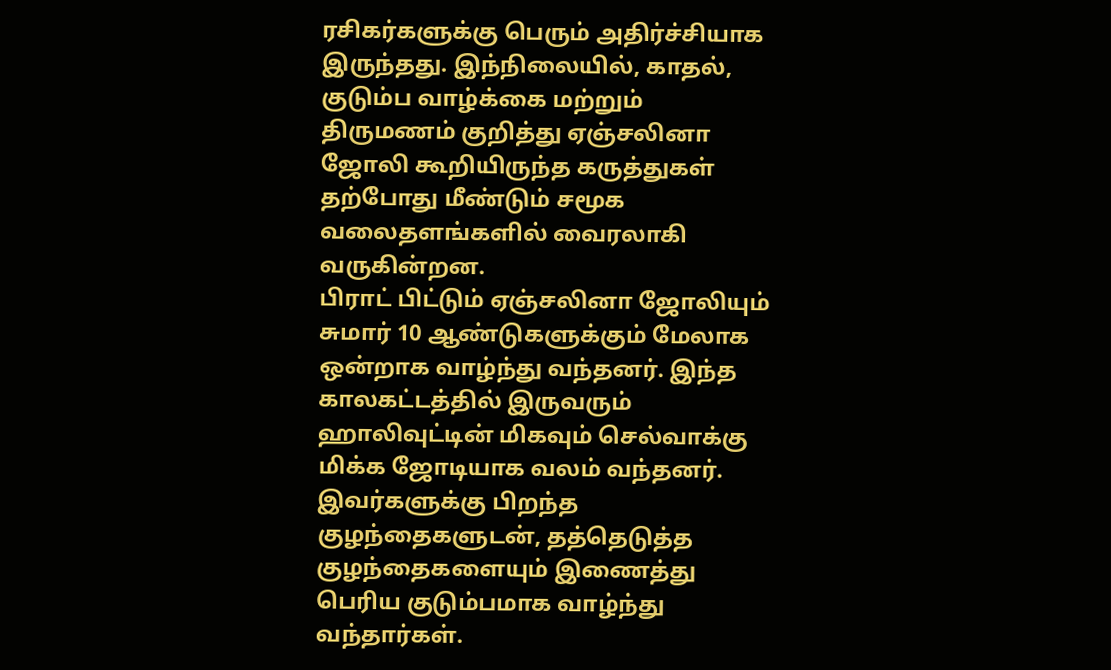ரசிகர்களுக்கு பெரும் அதிர்ச்சியாக இருந்தது. இந்நிலையில், காதல், குடும்ப வாழ்க்கை மற்றும் திருமணம் குறித்து ஏஞ்சலினா ஜோலி கூறியிருந்த கருத்துகள் தற்போது மீண்டும் சமூக வலைதளங்களில் வைரலாகி வருகின்றன.
பிராட் பிட்டும் ஏஞ்சலினா ஜோலியும் சுமார் 10 ஆண்டுகளுக்கும் மேலாக ஒன்றாக வாழ்ந்து வந்தனர். இந்த காலகட்டத்தில் இருவரும் ஹாலிவுட்டின் மிகவும் செல்வாக்கு மிக்க ஜோடியாக வலம் வந்தனர். இவர்களுக்கு பிறந்த குழந்தைகளுடன், தத்தெடுத்த குழந்தைகளையும் இணைத்து பெரிய குடும்பமாக வாழ்ந்து வந்தார்கள்.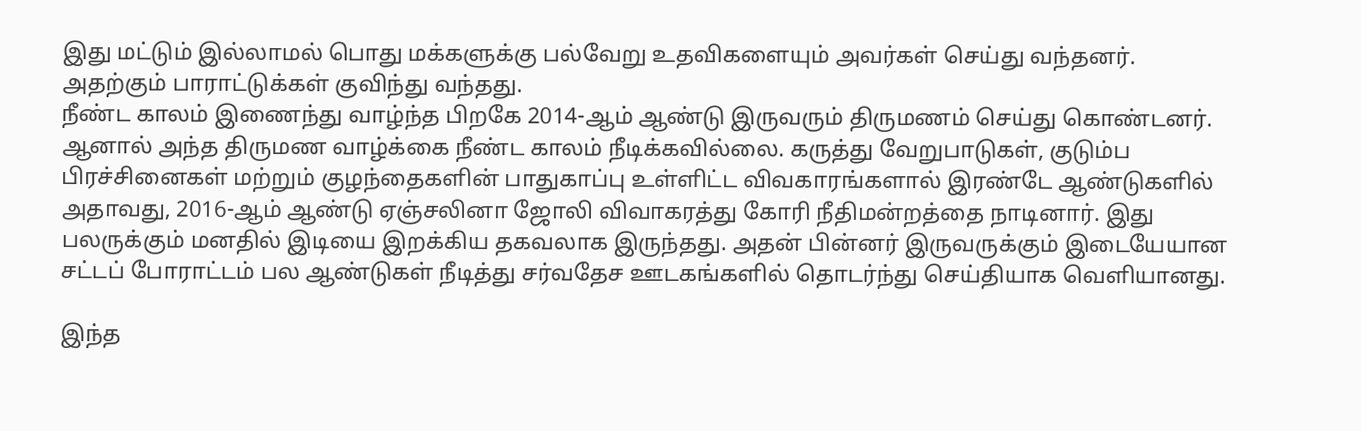இது மட்டும் இல்லாமல் பொது மக்களுக்கு பல்வேறு உதவிகளையும் அவர்கள் செய்து வந்தனர். அதற்கும் பாராட்டுக்கள் குவிந்து வந்தது.
நீண்ட காலம் இணைந்து வாழ்ந்த பிறகே 2014-ஆம் ஆண்டு இருவரும் திருமணம் செய்து கொண்டனர். ஆனால் அந்த திருமண வாழ்க்கை நீண்ட காலம் நீடிக்கவில்லை. கருத்து வேறுபாடுகள், குடும்ப பிரச்சினைகள் மற்றும் குழந்தைகளின் பாதுகாப்பு உள்ளிட்ட விவகாரங்களால் இரண்டே ஆண்டுகளில் அதாவது, 2016-ஆம் ஆண்டு ஏஞ்சலினா ஜோலி விவாகரத்து கோரி நீதிமன்றத்தை நாடினார். இது பலருக்கும் மனதில் இடியை இறக்கிய தகவலாக இருந்தது. அதன் பின்னர் இருவருக்கும் இடையேயான சட்டப் போராட்டம் பல ஆண்டுகள் நீடித்து சர்வதேச ஊடகங்களில் தொடர்ந்து செய்தியாக வெளியானது.

இந்த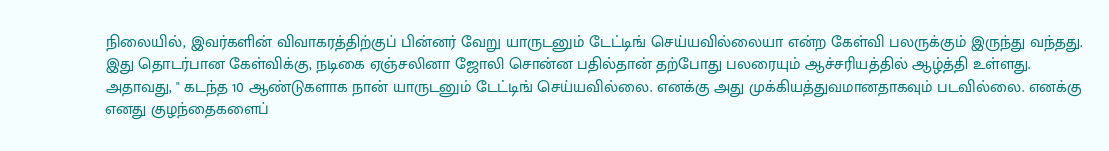நிலையில், இவர்களின் விவாகரத்திற்குப் பின்னர் வேறு யாருடனும் டேட்டிங் செய்யவில்லையா என்ற கேள்வி பலருக்கும் இருந்து வந்தது. இது தொடர்பான கேள்விக்கு, நடிகை ஏஞ்சலினா ஜோலி சொன்ன பதில்தான் தற்போது பலரையும் ஆச்சரியத்தில் ஆழ்த்தி உள்ளது.
அதாவது, " கடந்த 10 ஆண்டுகளாக நான் யாருடனும் டேட்டிங் செய்யவில்லை. எனக்கு அது முக்கியத்துவமானதாகவும் படவில்லை. எனக்கு எனது குழந்தைகளைப்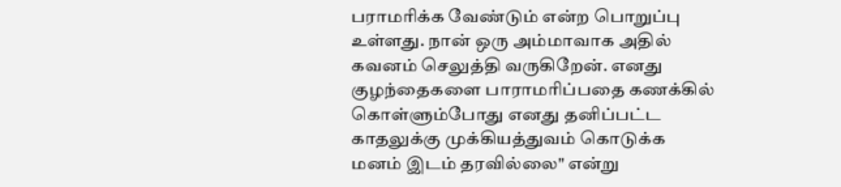பராமரிக்க வேண்டும் என்ற பொறுப்பு உள்ளது. நான் ஒரு அம்மாவாக அதில் கவனம் செலுத்தி வருகிறேன். எனது குழந்தைகளை பாராமரிப்பதை கணக்கில் கொள்ளும்போது எனது தனிப்பட்ட காதலுக்கு முக்கியத்துவம் கொடுக்க மனம் இடம் தரவில்லை" என்று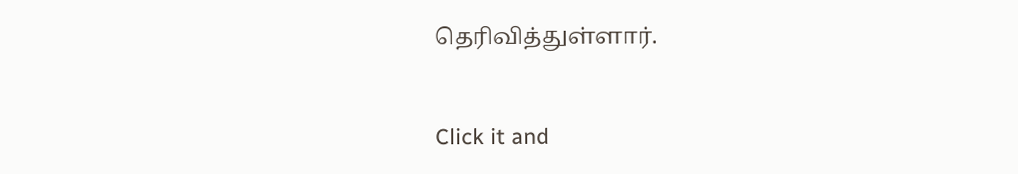தெரிவித்துள்ளார்.


Click it and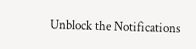Unblock the Notifications